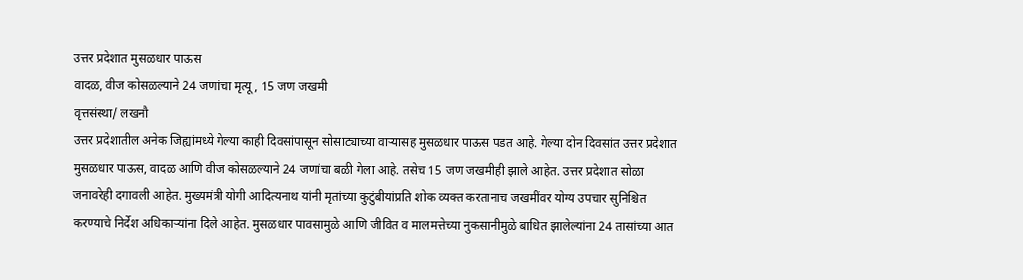उत्तर प्रदेशात मुसळधार पाऊस
वादळ, वीज कोसळल्याने 24 जणांचा मृत्यू, 15 जण जखमी
वृत्तसंस्था/ लखनौ
उत्तर प्रदेशातील अनेक जिह्यांमध्ये गेल्या काही दिवसांपासून सोसाट्याच्या वाऱ्यासह मुसळधार पाऊस पडत आहे. गेल्या दोन दिवसांत उत्तर प्रदेशात मुसळधार पाऊस, वादळ आणि वीज कोसळल्याने 24 जणांचा बळी गेला आहे. तसेच 15 जण जखमीही झाले आहेत. उत्तर प्रदेशात सोळा जनावरेही दगावली आहेत. मुख्यमंत्री योगी आदित्यनाथ यांनी मृतांच्या कुटुंबीयांप्रति शोक व्यक्त करतानाच जखमींवर योग्य उपचार सुनिश्चित करण्याचे निर्देश अधिकाऱ्यांना दिले आहेत. मुसळधार पावसामुळे आणि जीवित व मालमत्तेच्या नुकसानीमुळे बाधित झालेल्यांना 24 तासांच्या आत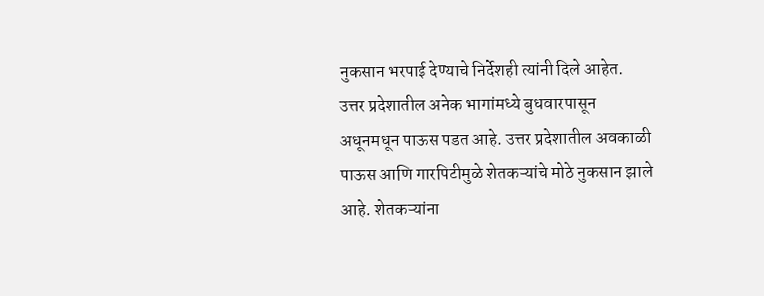नुकसान भरपाई देण्याचे निर्देशही त्यांनी दिले आहेत.
उत्तर प्रदेशातील अनेक भागांमध्ये बुधवारपासून अधूनमधून पाऊस पडत आहे. उत्तर प्रदेशातील अवकाळी पाऊस आणि गारपिटीमुळे शेतकऱ्यांचे मोठे नुकसान झाले आहे. शेतकऱ्यांना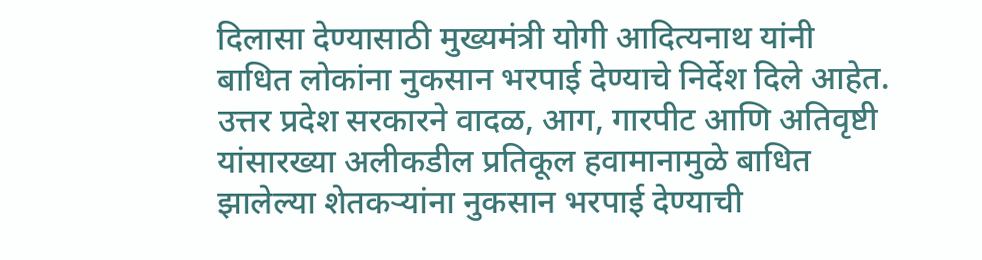दिलासा देण्यासाठी मुख्यमंत्री योगी आदित्यनाथ यांनी बाधित लोकांना नुकसान भरपाई देण्याचे निर्देश दिले आहेत. उत्तर प्रदेश सरकारने वादळ, आग, गारपीट आणि अतिवृष्टी यांसारख्या अलीकडील प्रतिकूल हवामानामुळे बाधित झालेल्या शेतकऱ्यांना नुकसान भरपाई देण्याची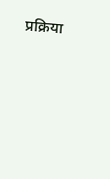प्रक्रिया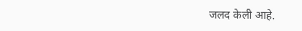जलद केली आहे.